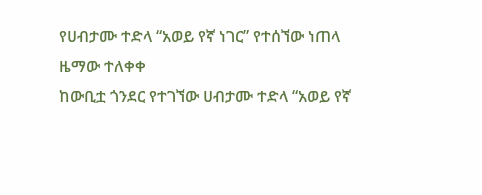የሀብታሙ ተድላ “አወይ የኛ ነገር” የተሰኘው ነጠላ ዜማው ተለቀቀ
ከውቢቷ ጎንደር የተገኘው ሀብታሙ ተድላ “አወይ የኛ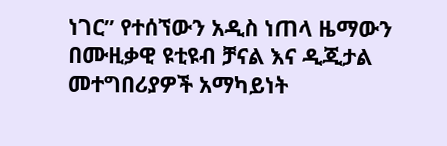ነገር” የተሰኘውን አዲስ ነጠላ ዜማውን በሙዚቃዊ ዩቲዩብ ቻናል እና ዲጂታል መተግበሪያዎች አማካይነት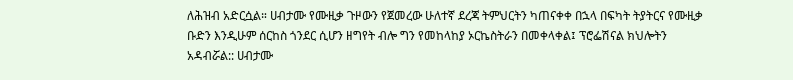ለሕዝብ አድርሷል። ሀብታሙ የሙዚቃ ጉዞውን የጀመረው ሁለተኛ ደረጃ ትምህርትን ካጠናቀቀ በኋላ በፍካት ትያትርና የሙዚቃ ቡድን እንዲሁም ሰርከስ ጎንደር ሲሆን ዘግየት ብሎ ግን የመከላከያ ኦርኬስትራን በመቀላቀል፤ ፕሮፌሽናል ክህሎትን አዳብሯል:: ሀብታሙ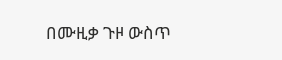በሙዚቃ ጉዞ ውስጥ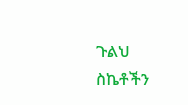ጉልህ ስኬቶችን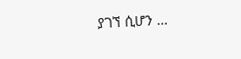ያገኘ ሲሆን …